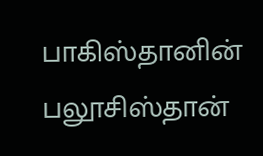பாகிஸ்தானின் பலூசிஸ்தான்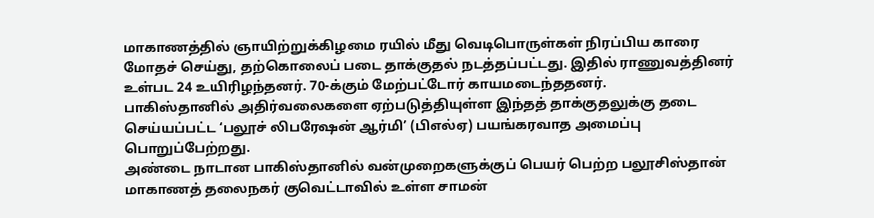மாகாணத்தில் ஞாயிற்றுக்கிழமை ரயில் மீது வெடிபொருள்கள் நிரப்பிய காரை மோதச் செய்து, தற்கொலைப் படை தாக்குதல் நடத்தப்பட்டது. இதில் ராணுவத்தினர் உள்பட 24 உயிரிழந்தனர். 70-க்கும் மேற்பட்டோர் காயமடைந்ததனர்.
பாகிஸ்தானில் அதிர்வலைகளை ஏற்படுத்தியுள்ள இந்தத் தாக்குதலுக்கு தடை செய்யப்பட்ட ‘பலூச் லிபரேஷன் ஆர்மி’ (பிஎல்ஏ) பயங்கரவாத அமைப்பு பொறுப்பேற்றது.
அண்டை நாடான பாகிஸ்தானில் வன்முறைகளுக்குப் பெயர் பெற்ற பலூசிஸ்தான் மாகாணத் தலைநகர் குவெட்டாவில் உள்ள சாமன்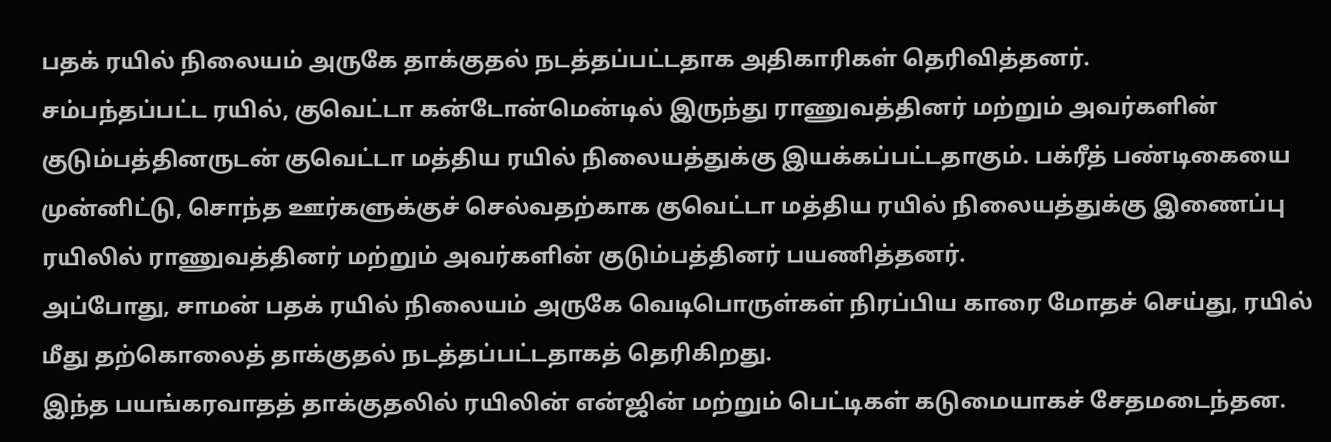பதக் ரயில் நிலையம் அருகே தாக்குதல் நடத்தப்பட்டதாக அதிகாரிகள் தெரிவித்தனர்.
சம்பந்தப்பட்ட ரயில், குவெட்டா கன்டோன்மென்டில் இருந்து ராணுவத்தினர் மற்றும் அவர்களின் குடும்பத்தினருடன் குவெட்டா மத்திய ரயில் நிலையத்துக்கு இயக்கப்பட்டதாகும். பக்ரீத் பண்டிகையை முன்னிட்டு, சொந்த ஊர்களுக்குச் செல்வதற்காக குவெட்டா மத்திய ரயில் நிலையத்துக்கு இணைப்பு ரயிலில் ராணுவத்தினர் மற்றும் அவர்களின் குடும்பத்தினர் பயணித்தனர்.
அப்போது, சாமன் பதக் ரயில் நிலையம் அருகே வெடிபொருள்கள் நிரப்பிய காரை மோதச் செய்து, ரயில் மீது தற்கொலைத் தாக்குதல் நடத்தப்பட்டதாகத் தெரிகிறது.
இந்த பயங்கரவாதத் தாக்குதலில் ரயிலின் என்ஜின் மற்றும் பெட்டிகள் கடுமையாகச் சேதமடைந்தன.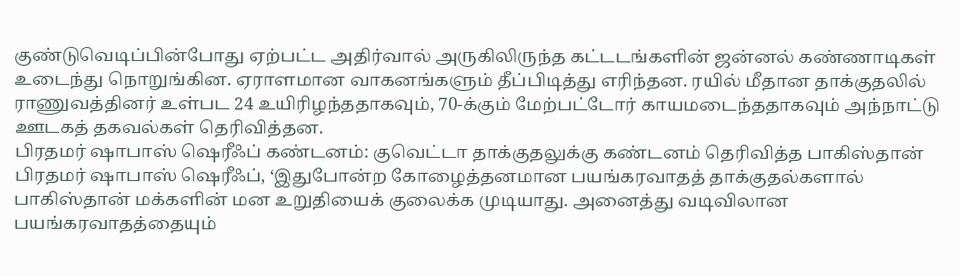குண்டுவெடிப்பின்போது ஏற்பட்ட அதிர்வால் அருகிலிருந்த கட்டடங்களின் ஜன்னல் கண்ணாடிகள் உடைந்து நொறுங்கின. ஏராளமான வாகனங்களும் தீப்பிடித்து எரிந்தன. ரயில் மீதான தாக்குதலில் ராணுவத்தினர் உள்பட 24 உயிரிழந்ததாகவும், 70-க்கும் மேற்பட்டோர் காயமடைந்ததாகவும் அந்நாட்டு ஊடகத் தகவல்கள் தெரிவித்தன.
பிரதமர் ஷாபாஸ் ஷெரீஃப் கண்டனம்: குவெட்டா தாக்குதலுக்கு கண்டனம் தெரிவித்த பாகிஸ்தான் பிரதமர் ஷாபாஸ் ஷெரீஃப், ‘இதுபோன்ற கோழைத்தனமான பயங்கரவாதத் தாக்குதல்களால் பாகிஸ்தான் மக்களின் மன உறுதியைக் குலைக்க முடியாது. அனைத்து வடிவிலான பயங்கரவாதத்தையும்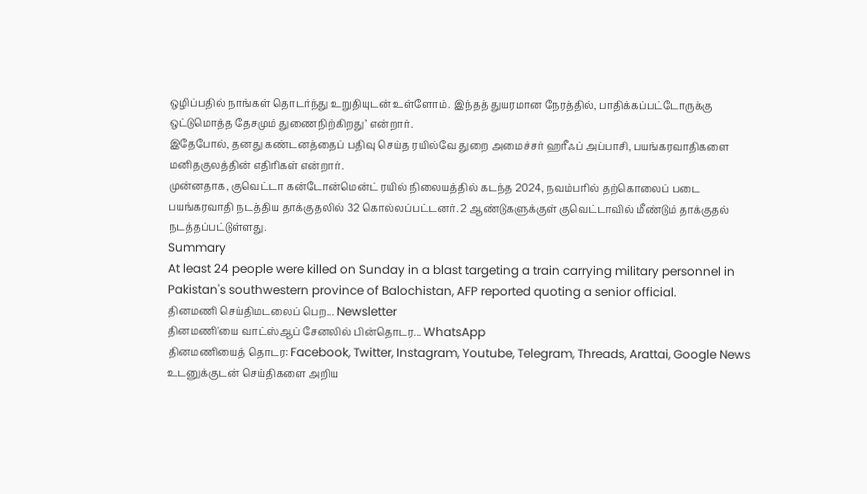ஒழிப்பதில் நாங்கள் தொடர்ந்து உறுதியுடன் உள்ளோம். இந்தத் துயரமான நேரத்தில், பாதிக்கப்பட்டோருக்கு ஒட்டுமொத்த தேசமும் துணைநிற்கிறது’ என்றார்.
இதேபோல், தனது கண்டனத்தைப் பதிவு செய்த ரயில்வே துறை அமைச்சர் ஹரீஃப் அப்பாசி, பயங்கரவாதிகளை மனிதகுலத்தின் எதிரிகள் என்றார்.
முன்னதாக, குவெட்டா கன்டோன்மென்ட் ரயில் நிலையத்தில் கடந்த 2024, நவம்பரில் தற்கொலைப் படை பயங்கரவாதி நடத்திய தாக்குதலில் 32 கொல்லப்பட்டனர். 2 ஆண்டுகளுக்குள் குவெட்டாவில் மீண்டும் தாக்குதல் நடத்தப்பட்டுள்ளது.
Summary
At least 24 people were killed on Sunday in a blast targeting a train carrying military personnel in Pakistan's southwestern province of Balochistan, AFP reported quoting a senior official.
தினமணி செய்திமடலைப் பெற... Newsletter
தினமணி'யை வாட்ஸ்ஆப் சேனலில் பின்தொடர... WhatsApp
தினமணியைத் தொடர: Facebook, Twitter, Instagram, Youtube, Telegram, Threads, Arattai, Google News
உடனுக்குடன் செய்திகளை அறிய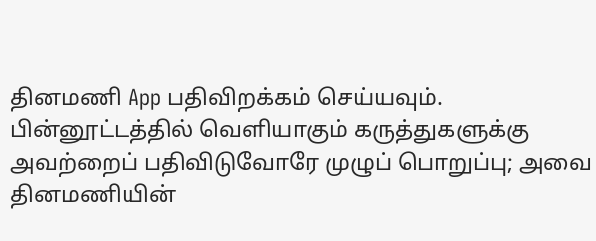தினமணி App பதிவிறக்கம் செய்யவும்.
பின்னூட்டத்தில் வெளியாகும் கருத்துகளுக்கு அவற்றைப் பதிவிடுவோரே முழுப் பொறுப்பு; அவை தினமணியின்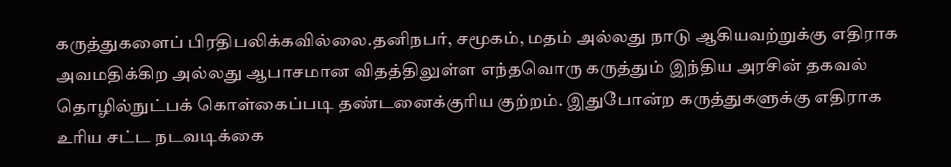கருத்துகளைப் பிரதிபலிக்கவில்லை.தனிநபர், சமூகம், மதம் அல்லது நாடு ஆகியவற்றுக்கு எதிராக அவமதிக்கிற அல்லது ஆபாசமான விதத்திலுள்ள எந்தவொரு கருத்தும் இந்திய அரசின் தகவல் தொழில்நுட்பக் கொள்கைப்படி தண்டனைக்குரிய குற்றம். இதுபோன்ற கருத்துகளுக்கு எதிராக உரிய சட்ட நடவடிக்கை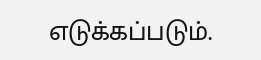எடுக்கப்படும்.